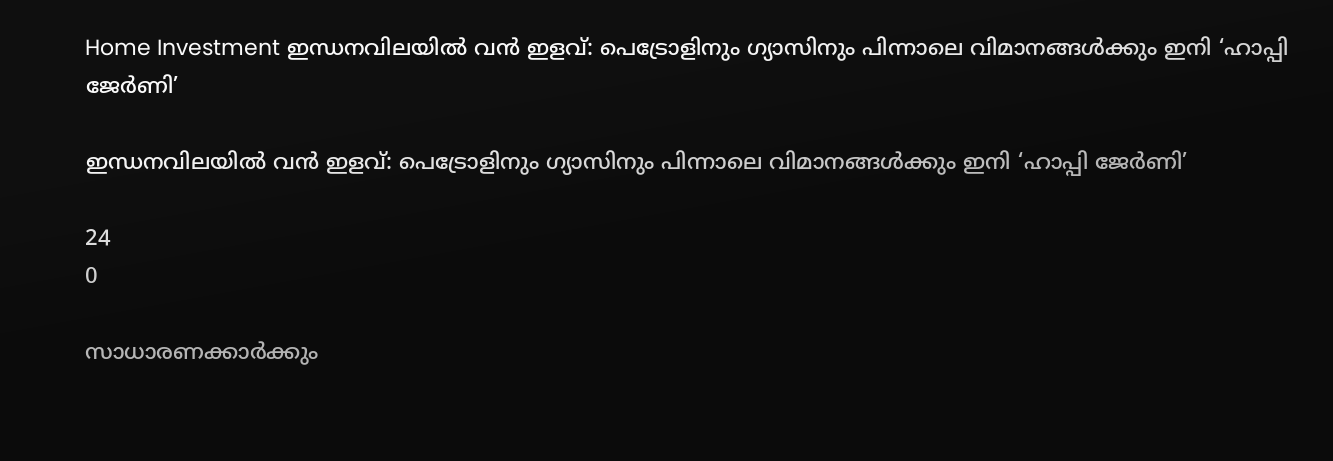Home Investment ഇന്ധനവിലയിൽ വൻ ഇളവ്: പെട്രോളിനും ഗ്യാസിനും പിന്നാലെ വിമാനങ്ങൾക്കും ഇനി ‘ഹാപ്പി ജേർണി’

ഇന്ധനവിലയിൽ വൻ ഇളവ്: പെട്രോളിനും ഗ്യാസിനും പിന്നാലെ വിമാനങ്ങൾക്കും ഇനി ‘ഹാപ്പി ജേർണി’

24
0

സാധാരണക്കാർക്കും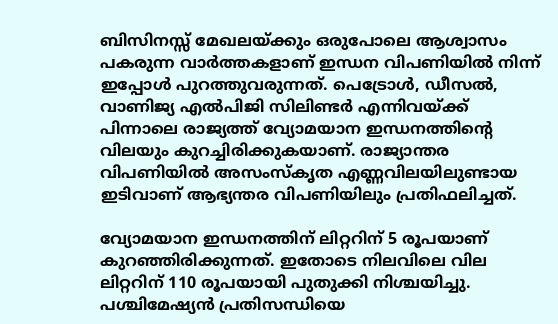ബിസിനസ്സ് മേഖലയ്ക്കും ഒരുപോലെ ആശ്വാസം പകരുന്ന വാർത്തകളാണ് ഇന്ധന വിപണിയിൽ നിന്ന് ഇപ്പോൾ പുറത്തുവരുന്നത്. പെട്രോൾ, ഡീസൽ, വാണിജ്യ എൽപിജി സിലിണ്ടർ എന്നിവയ്ക്ക് പിന്നാലെ രാജ്യത്ത് വ്യോമയാന ഇന്ധനത്തിന്റെ വിലയും കുറച്ചിരിക്കുകയാണ്. രാജ്യാന്തര വിപണിയിൽ അസംസ്‌കൃത എണ്ണവിലയിലുണ്ടായ ഇടിവാണ് ആഭ്യന്തര വിപണിയിലും പ്രതിഫലിച്ചത്.

വ്യോമയാന ഇന്ധനത്തിന് ലിറ്ററിന് 5 രൂപയാണ് കുറഞ്ഞിരിക്കുന്നത്. ഇതോടെ നിലവിലെ വില ലിറ്ററിന് 110 രൂപയായി പുതുക്കി നിശ്ചയിച്ചു. പശ്ചിമേഷ്യൻ പ്രതിസന്ധിയെ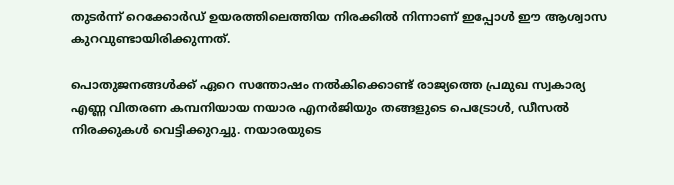തുടർന്ന് റെക്കോർഡ് ഉയരത്തിലെത്തിയ നിരക്കിൽ നിന്നാണ് ഇപ്പോൾ ഈ ആശ്വാസ കുറവുണ്ടായിരിക്കുന്നത്.

പൊതുജനങ്ങൾക്ക് ഏറെ സന്തോഷം നൽകിക്കൊണ്ട് രാജ്യത്തെ പ്രമുഖ സ്വകാര്യ എണ്ണ വിതരണ കമ്പനിയായ നയാര എനർജിയും തങ്ങളുടെ പെട്രോൾ, ഡീസൽ നിരക്കുകൾ വെട്ടിക്കുറച്ചു. നയാരയുടെ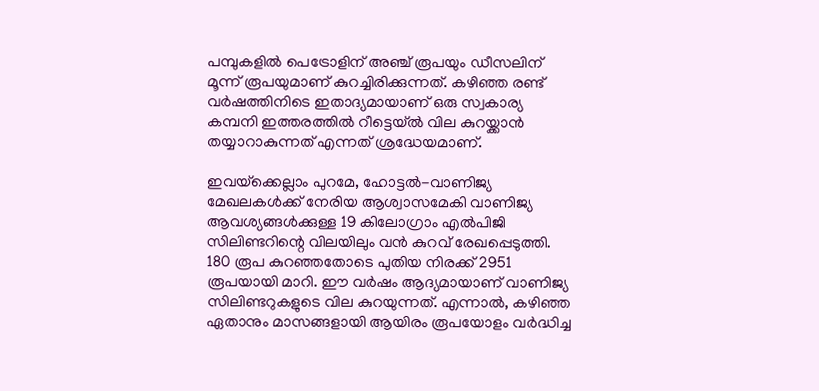പമ്പുകളിൽ പെട്രോളിന് അഞ്ച് രൂപയും ഡീസലിന് മൂന്ന് രൂപയുമാണ് കുറച്ചിരിക്കുന്നത്. കഴിഞ്ഞ രണ്ട് വർഷത്തിനിടെ ഇതാദ്യമായാണ് ഒരു സ്വകാര്യ കമ്പനി ഇത്തരത്തിൽ റീട്ടെയ്ൽ വില കുറയ്ക്കാൻ തയ്യാറാകുന്നത് എന്നത് ശ്രദ്ധേയമാണ്.

ഇവയ്‌ക്കെല്ലാം പുറമേ, ഹോട്ടൽ-വാണിജ്യ മേഖലകൾക്ക് നേരിയ ആശ്വാസമേകി വാണിജ്യ ആവശ്യങ്ങൾക്കുള്ള 19 കിലോഗ്രാം എൽപിജി സിലിണ്ടറിന്റെ വിലയിലും വൻ കുറവ് രേഖപ്പെടുത്തി. 180 രൂപ കുറഞ്ഞതോടെ പുതിയ നിരക്ക് 2951 രൂപയായി മാറി. ഈ വർഷം ആദ്യമായാണ് വാണിജ്യ സിലിണ്ടറുകളുടെ വില കുറയുന്നത്. എന്നാൽ, കഴിഞ്ഞ ഏതാനും മാസങ്ങളായി ആയിരം രൂപയോളം വർദ്ധിച്ച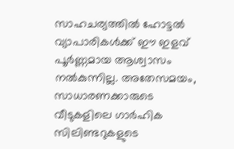സാഹചര്യത്തിൽ ഹോട്ടൽ വ്യാപാരികൾക്ക് ഈ ഇളവ് പൂർണ്ണമായ ആശ്വാസം നൽകുന്നില്ല. അതേസമയം, സാധാരണക്കാരുടെ വീടുകളിലെ ഗാർഹിക സിലിണ്ടറുകളുടെ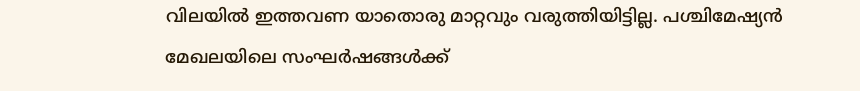വിലയിൽ ഇത്തവണ യാതൊരു മാറ്റവും വരുത്തിയിട്ടില്ല. പശ്ചിമേഷ്യൻ മേഖലയിലെ സംഘർഷങ്ങൾക്ക്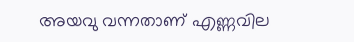അയവു വന്നതാണ് എണ്ണവില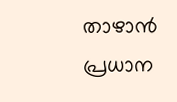താഴാൻ പ്രധാന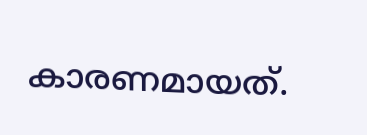കാരണമായത്.